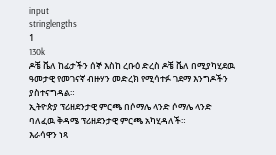input
stringlengths
1
130k
ዶቼ ቬለ ከፊታችን ሰኞ እስከ ረቡዕ ድረስ ዶቼ ቬለ በሚያካሂደዉ ዓመታዊ የመገናኛ ብዙሃን መድረክ የሚሳተፉ ገደማ እንግዶችን ያስተናግዳል።
ኢትዮጵያ ፕሪዘደንታዊ ምርጫ በሶማሌ ላንድ ሶማሌ ላንድ ባለፈዉ ቅዳሜ ፕሪዘደንታዊ ምርጫ አካሂዳለች።
እራሳዋን ነጻ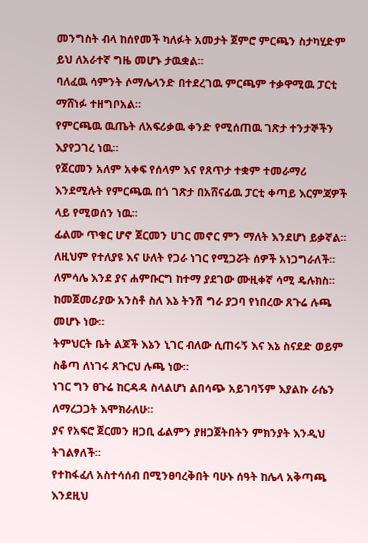መንግስት ብላ ከሰየመች ካለፉት አመታት ጀምሮ ምርጫን ስታካሂድም ይህ ለአራተኛ ግዜ መሆኑ ታዉቋል።
ባለፈዉ ሳምንት ሶማሌላንድ በተደረገዉ ምርጫም ተቃዋሚዉ ፓርቲ ማሸነፉ ተዘግቦአል።
የምርጫዉ ዉጤት ለአፍሪቃዉ ቀንድ የሚሰጠዉ ገጽታ ተንታኞችን እያየጋገረ ነዉ።
የጀርመን አለም አቀፍ የሰላም እና የጸጥታ ተቋም ተመራማሪ እንደሚሉት የምርጫዉ በጎ ገጽታ በአሸናፊዉ ፓርቲ ቀጣይ እርምጃዎች ላይ የሚወሰን ነዉ።
ፊልሙ ጥቁር ሆኖ ጀርመን ሀገር መኖር ምን ማለት እንደሆነ ይቃኛል።
ለዚህም የተለያዩ እና ሁለት የጋራ ነገር የሚጋሯት ሰዎች አነጋግራለች።
ለምሳሌ እንደ ያና ሐምቡርግ ከተማ ያደገው ሙዚቀኛ ሳሚ ዴሉክስ።
ከመጀመሪያው አንስቶ ስለ እኔ ትንሽ ግራ ያጋባ የነበረው ጸጉሬ ሉጫ መሆኑ ነው።
ትምህርት ቤት ልጆች እኔን ኒገር ብለው ሲጠሩኝ እና እኔ ስናደድ ወይም ስቆጣ ለነገሩ ጸጉርህ ሉጫ ነው።
ነገር ግን ፀጉሬ ከርዳዳ ስላልሆነ ልበሳጭ አይገባኝም እያልኩ ራሴን ለማረጋጋት እሞክራለሁ።
ያና የአፍሮ ጀርመን ዘጋቢ ፊልምን ያዘጋጀትበትን ምክንያት እንዲህ ትገልፃለች።
የተከፋፈለ አስተሳሰብ በሚንፀባረቅበት ባሁኑ ሰዓት ከሌላ አቅጣጫ እንደዚህ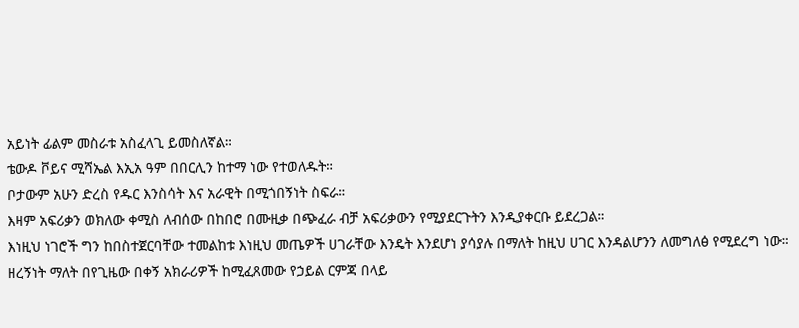አይነት ፊልም መስራቱ አስፈላጊ ይመስለኛል።
ቴውዶ ቮይና ሚሻኤል እኢአ ዓም በበርሊን ከተማ ነው የተወለዱት።
ቦታውም አሁን ድረስ የዱር እንስሳት እና አራዊት በሚጎበኝነት ስፍራ።
እዛም አፍሪቃን ወክለው ቀሚስ ለብሰው በከበሮ በሙዚቃ በጭፈራ ብቻ አፍሪቃውን የሚያደርጉትን እንዲያቀርቡ ይደረጋል።
እነዚህ ነገሮች ግን ከበስተጀርባቸው ተመልከቱ እነዚህ መጤዎች ሀገራቸው እንዴት እንደሆነ ያሳያሉ በማለት ከዚህ ሀገር እንዳልሆንን ለመግለፅ የሚደረግ ነው።
ዘረኝነት ማለት በየጊዜው በቀኝ አክራሪዎች ከሚፈጸመው የኃይል ርምጃ በላይ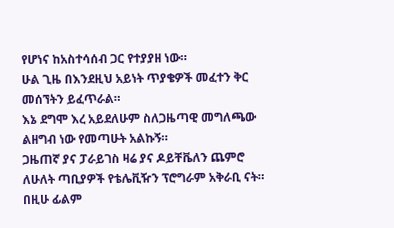የሆነና ከአስተሳሰብ ጋር የተያያዘ ነው።
ሁል ጊዜ በእንደዚህ አይነት ጥያቄዎች መፈተን ቅር መሰኘትን ይፈጥራል።
እኔ ደግሞ እረ አይደለሁም ስለጋዜጣዊ መግለጫው ልዘግብ ነው የመጣሁት አልኩኝ።
ጋዜጠኛ ያና ፓራይገስ ዛሬ ያና ዶይቸቬለን ጨምሮ ለሁለት ጣቢያዎች የቴሌቪዥን ፕሮግራም አቅራቢ ናት።
በዚሁ ፊልም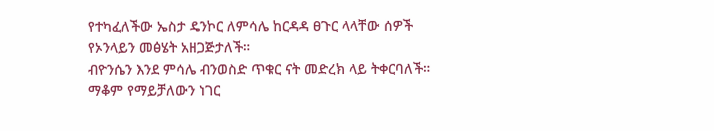የተካፈለችው ኤስታ ዴንኮር ለምሳሌ ከርዳዳ ፀጉር ላላቸው ሰዎች የኦንላይን መፅሄት አዘጋጅታለች።
ብዮንሴን እንደ ምሳሌ ብንወስድ ጥቁር ናት መድረክ ላይ ትቀርባለች።
ማቆም የማይቻለውን ነገር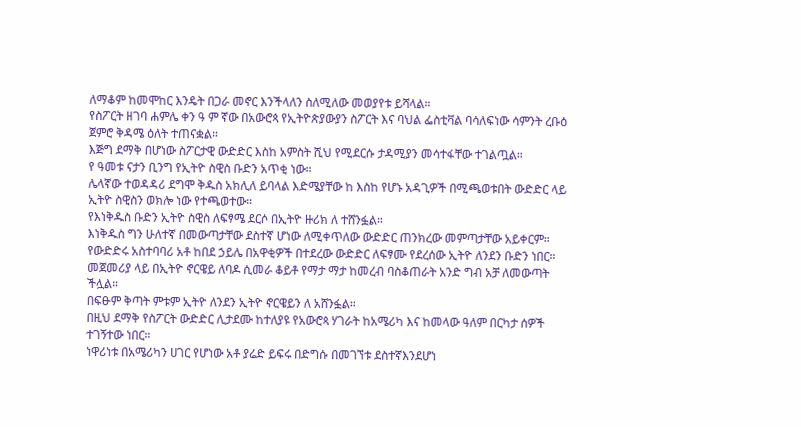ለማቆም ከመሞከር እንዴት በጋራ መኖር እንችላለን ስለሚለው መወያየቱ ይሻላል።
የስፖርት ዘገባ ሐምሌ ቀን ዓ ም ኛው በአውሮጳ የኢትዮጵያውያን ስፖርት እና ባህል ፌስቲቫል ባሳለፍነው ሳምንት ረቡዕ ጀምሮ ቅዳሜ ዕለት ተጠናቋል።
እጅግ ደማቅ በሆነው ስፖርታዊ ውድድር እስከ አምስት ሺህ የሚደርሱ ታዳሚያን መሳተፋቸው ተገልጧል።
የ ዓመቱ ናታን ቢንግ የኢትዮ ስዊስ ቡድን አጥቂ ነው።
ሌላኛው ተወዳዳሪ ደግሞ ቅዱስ አክሊለ ይባላል እድሜያቸው ከ እስከ የሆኑ አዳጊዎች በሚጫወቱበት ውድድር ላይ ኢትዮ ስዊስን ወክሎ ነው የተጫወተው።
የእነቅዱስ ቡድን ኢትዮ ስዊስ ለፍፃሜ ደርሶ በኢትዮ ዙሪክ ለ ተሸንፏል።
እነቅዱስ ግን ሁለተኛ በመውጣታቸው ደስተኛ ሆነው ለሚቀጥለው ውድድር ጠንክረው መምጣታቸው አይቀርም።
የውድድሩ አስተባባሪ አቶ ከበደ ኃይሌ በአዋቂዎች በተደረው ውድድር ለፍፃሙ የደረሰው ኢትዮ ለንደን ቡድን ነበር።
መጀመሪያ ላይ በኢትዮ ኖርዌይ ለባዶ ሲመራ ቆይቶ የማታ ማታ ከመረብ ባስቆጠራት አንድ ግብ አቻ ለመውጣት ችሏል።
በፍፁም ቅጣት ምቱም ኢትዮ ለንደን ኢትዮ ኖርዌይን ለ አሸንፏል።
በዚህ ደማቅ የስፖርት ውድድር ሊታደሙ ከተለያዩ የአውሮጳ ሃገራት ከአሜሪካ እና ከመላው ዓለም በርካታ ሰዎች ተገኝተው ነበር።
ነዋሪነቱ በአሜሪካን ሀገር የሆነው አቶ ያሬድ ይፍሩ በድግሱ በመገኘቱ ደስተኛእንደሆነ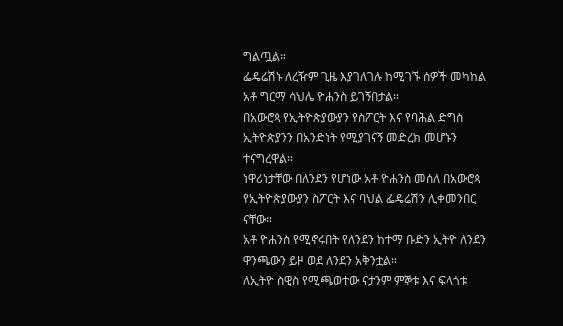ግልጧል።
ፌዴሬሽኑ ለረዥም ጊዜ እያገለገሉ ከሚገኙ ሰዎች መካከል አቶ ግርማ ሳህሌ ዮሐንስ ይገኝበታል።
በአውሮጳ የኢትዮጵያውያን የስፖርት እና የባሕል ድግስ ኢትዮጵያንን በአንድነት የሚያገናኝ መድረክ መሆኑን ተናግረዋል።
ነዋሪነታቸው በለንደን የሆነው አቶ ዮሐንስ መሰለ በአውሮጳ የኢትዮጵያውያን ስፖርት እና ባህል ፌዴሬሽን ሊቀመንበር ናቸው።
አቶ ዮሐንስ የሚኖሩበት የለንደን ከተማ ቡድን ኢትዮ ለንደን ዋንጫውን ይዞ ወደ ለንደን አቅንቷል።
ለኢትዮ ስዊስ የሚጫወተው ናታንም ምኞቱ እና ፍላጎቱ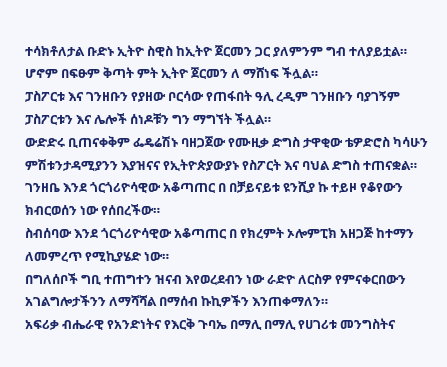ተሳክቶለታል ቡድኑ ኢትዮ ስዊስ ከኢትዮ ጀርመን ጋር ያለምንም ግብ ተለያይቷል።
ሆኖም በፍፁም ቅጣት ምት ኢትዮ ጀርመን ለ ማሸነፍ ችሏል።
ፓስፖርቱ እና ገንዘቡን የያዘው ቦርሳው የጠፋበት ዓሊ ረዲም ገንዘቡን ባያገኝም ፓስፖርቱን እና ሌሎች ሰነዶቹን ግን ማግኘት ችሏል።
ውድድሩ ቢጠናቀቅም ፌዴሬሽኑ ባዘጋጀው የሙዚቃ ድግስ ታዋቂው ቴዎድሮስ ካሳሁን ምሽቱንታዳሚያንን እያዝናና የኢትዮጵያውያኑ የስፖርት እና ባህል ድግስ ተጠናቋል።
ገንዘቤ እንደ ጎርጎሪዮሳዊው አቆጣጠር በ በቻይናይቱ ዩንሺያ ኩ ተይዞ የቆየውን ክብርወሰን ነው የሰበረችው።
ስብሰባው እንደ ጎርጎሪዮሳዊው አቆጣጠር በ የክረምት ኦሎምፒክ አዘጋጅ ከተማን ለመምረጥ የሚኪያሄድ ነው።
በግለሰቦች ግቢ ተጠግተን ዝናብ እየወረደብን ነው ራድዮ ለርስዎ የምናቀርበውን አገልግሎታችንን ለማሻሻል በማሰብ ኩኪዎችን እንጠቀማለን።
አፍሪቃ ብሔራዊ የአንድነትና የእርቅ ጉባኤ በማሊ በማሊ የሀገሪቱ መንግስትና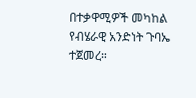በተቃዋሚዎች መካከል የብሄራዊ አንድነት ጉባኤ ተጀመረ።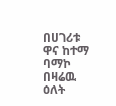በሀገሪቱ ዋና ከተማ ባማኮ በዛሬዉ ዕለት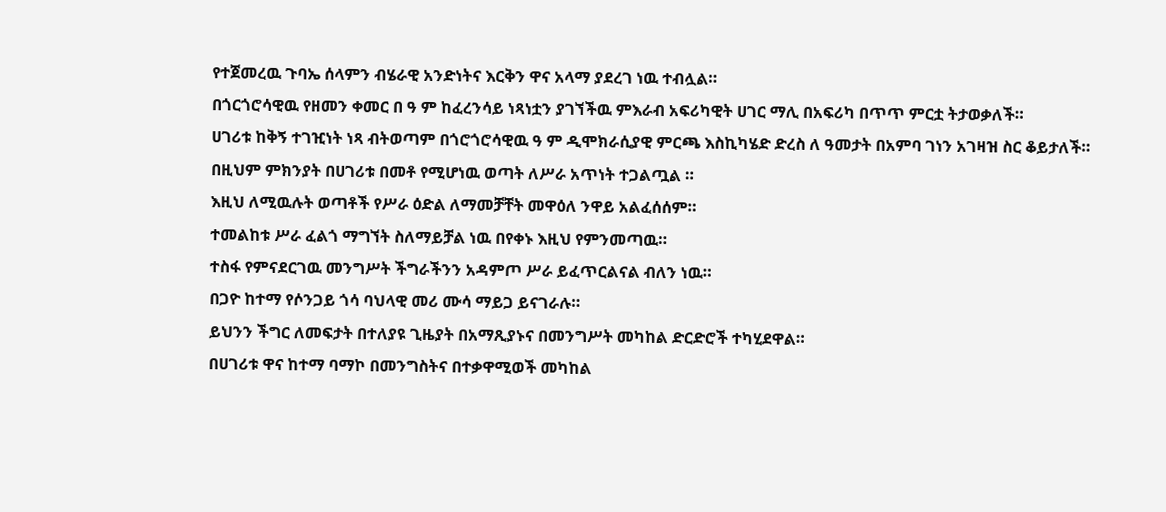የተጀመረዉ ጉባኤ ሰላምን ብሄራዊ አንድነትና እርቅን ዋና አላማ ያደረገ ነዉ ተብሏል።
በጎርጎሮሳዊዉ የዘመን ቀመር በ ዓ ም ከፈረንሳይ ነጻነቷን ያገኘችዉ ምእራብ አፍሪካዊት ሀገር ማሊ በአፍሪካ በጥጥ ምርቷ ትታወቃለች።
ሀገሪቱ ከቅኝ ተገዢነት ነጻ ብትወጣም በጎሮጎሮሳዊዉ ዓ ም ዲሞክራሲያዊ ምርጫ እስኪካሄድ ድረስ ለ ዓመታት በአምባ ገነን አገዛዝ ስር ቆይታለች።
በዚህም ምክንያት በሀገሪቱ በመቶ የሚሆነዉ ወጣት ለሥራ አጥነት ተጋልጧል ።
እዚህ ለሚዉሉት ወጣቶች የሥራ ዕድል ለማመቻቸት መዋዕለ ንዋይ አልፈሰሰም።
ተመልከቱ ሥራ ፈልጎ ማግኘት ስለማይቻል ነዉ በየቀኑ እዚህ የምንመጣዉ።
ተስፋ የምናደርገዉ መንግሥት ችግራችንን አዳምጦ ሥራ ይፈጥርልናል ብለን ነዉ።
በጋዮ ከተማ የሶንጋይ ጎሳ ባህላዊ መሪ ሙሳ ማይጋ ይናገራሉ።
ይህንን ችግር ለመፍታት በተለያዩ ጊዜያት በአማጺያኑና በመንግሥት መካከል ድርድሮች ተካሂደዋል።
በሀገሪቱ ዋና ከተማ ባማኮ በመንግስትና በተቃዋሚወች መካከል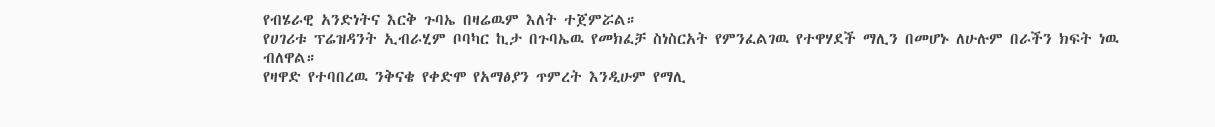የብሄራዊ አንድነትና እርቅ ጉባኤ በዛሬዉም እለት ተጀምሯል።
የሀገሪቱ ፕሬዝዳንት ኢብራሂም ቦባካር ኪታ በጉባኤዉ የመክፈቻ ስነስርአት የምንፈልገዉ የተዋሃደች ማሊን በመሆኑ ለሁሉም በራችን ክፍት ነዉ ብለዋል።
የዛዋድ የተባበረዉ ንቅናቄ የቀድሞ የአማፅያን ጥምረት እንዲሁም የማሊ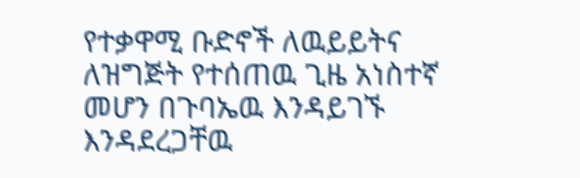የተቃዋሚ ቡድኖች ለዉይይትና ለዝግጅት የተሰጠዉ ጊዜ አነስተኛ መሆን በጉባኤዉ እንዳይገኙ እንዳደረጋቸዉ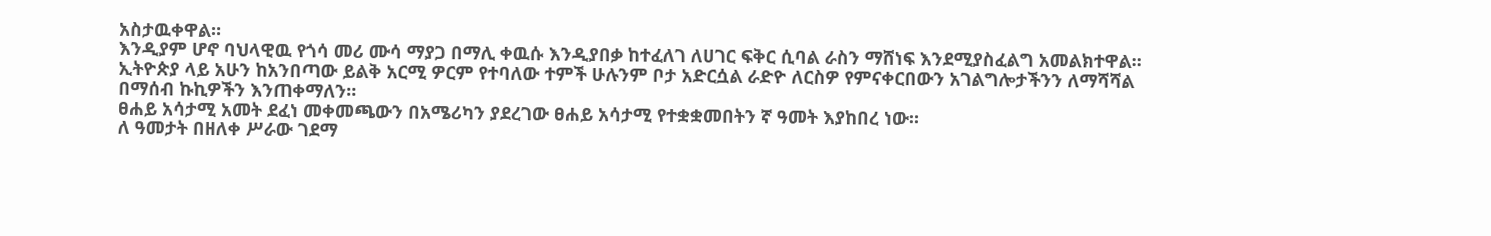አስታዉቀዋል።
እንዲያም ሆኖ ባህላዊዉ የጎሳ መሪ ሙሳ ማያጋ በማሊ ቀዉሱ እንዲያበቃ ከተፈለገ ለሀገር ፍቅር ሲባል ራስን ማሸነፍ እንደሚያስፈልግ አመልክተዋል።
ኢትዮጵያ ላይ አሁን ከአንበጣው ይልቅ አርሚ ዎርም የተባለው ተምች ሁሉንም ቦታ አድርሷል ራድዮ ለርስዎ የምናቀርበውን አገልግሎታችንን ለማሻሻል በማሰብ ኩኪዎችን እንጠቀማለን።
ፀሐይ አሳታሚ አመት ደፈነ መቀመጫውን በአሜሪካን ያደረገው ፀሐይ አሳታሚ የተቋቋመበትን ኛ ዓመት እያከበረ ነው።
ለ ዓመታት በዘለቀ ሥራው ገደማ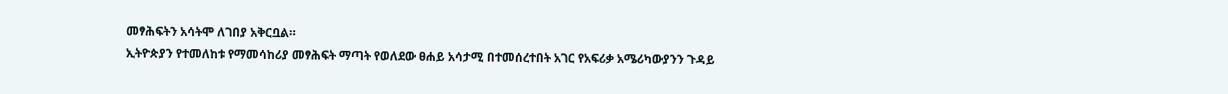መፃሕፍትን አሳትሞ ለገበያ አቅርቧል።
ኢትዮጵያን የተመለከቱ የማመሳከሪያ መፃሕፍት ማጣት የወለደው ፀሐይ አሳታሚ በተመሰረተበት አገር የአፍሪቃ አሜሪካውያንን ጉዳይ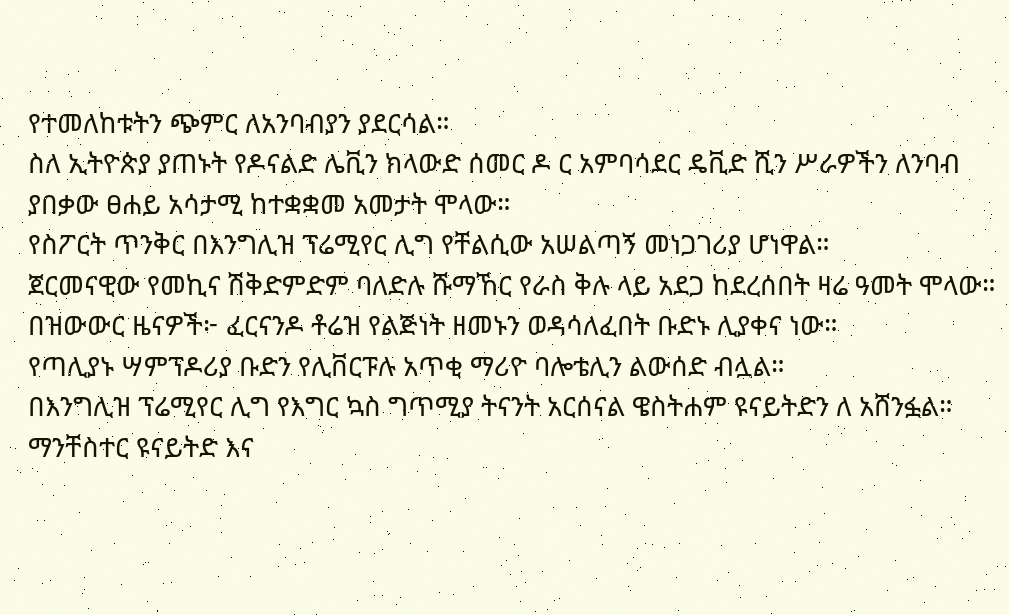የተመለከቱትን ጭምር ለአንባብያን ያደርሳል።
ስለ ኢትዮጵያ ያጠኑት የዶናልድ ሌቪን ክላውድ ሰመር ዶ ር አምባሳደር ዴቪድ ሺን ሥራዎችን ለንባብ ያበቃው ፀሐይ አሳታሚ ከተቋቋመ አመታት ሞላው።
የስፖርት ጥንቅር በእንግሊዝ ፕሬሚየር ሊግ የቸልሲው አሠልጣኝ መነጋገሪያ ሆነዋል።
ጀርመናዊው የመኪና ሽቅድምድም ባለድሉ ሹማኸር የራስ ቅሉ ላይ አደጋ ከደረሰበት ዛሬ ዓመት ሞላው።
በዝውውር ዜናዎች፦ ፈርናንዶ ቶሬዝ የልጅነት ዘመኑን ወዳሳለፈበት ቡድኑ ሊያቀና ነው።
የጣሊያኑ ሣምፕዶሪያ ቡድን የሊቨርፑሉ አጥቂ ማሪዮ ባሎቴሊን ልውሰድ ብሏል።
በእንግሊዝ ፕሬሚየር ሊግ የእግር ኳስ ግጥሚያ ትናንት አርሰናል ዌስትሐም ዩናይትድን ለ አሸንፏል።
ማንቸስተር ዩናይትድ እና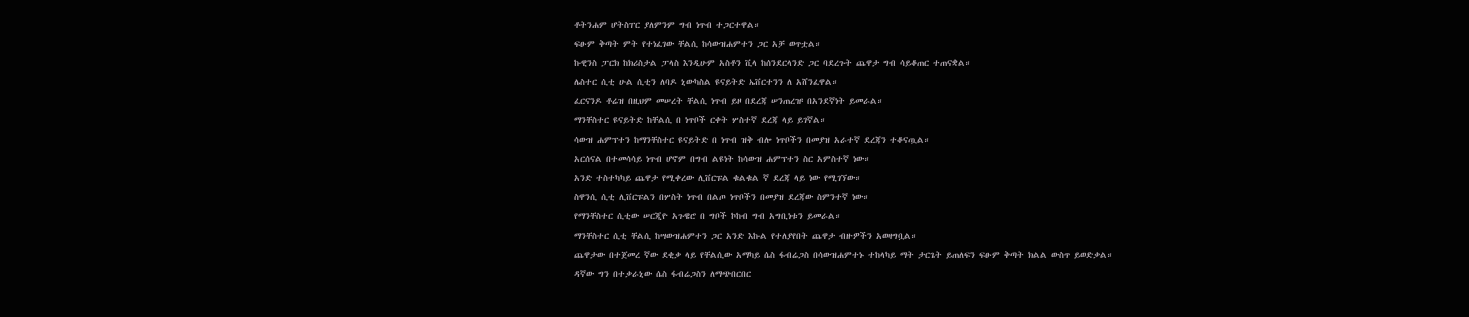ቶትንሐም ሆትስፐር ያለምንም ግብ ነጥብ ተጋርተዋል።
ፍፁም ቅጣት ምት የተነፈገው ቸልሲ ከሳውዝሐምተን ጋር አቻ ወጥቷል።
ኩዊንስ ፓርክ ከክሪስታል ፓላስ እንዲሁም አስቶን ቪላ ከሰንደርላንድ ጋር ባደረጉት ጨዋታ ግብ ሳይቆጠር ተጠናቋል።
ሌስተር ሲቲ ሁል ሲቲን ለባዶ ኒውካስል ዩናይትድ ኤቨርተንን ለ አሸንፈዋል።
ፈርናንዶ ቶሬዝ በዚህም መሠረት ቸልሲ ነጥብ ይዞ በደረጃ ሠንጠረዡ በአንደኛነት ይመራል።
ማንቸስተር ዩናይትድ ከቸልሲ በ ነጥቦች ርቀት ሦስተኛ ደረጃ ላይ ይገኛል።
ሳውዝ ሐምፕተን ከማንቸስተር ዩናይትድ በ ነጥብ ዝቅ ብሎ ነጥቦችን በመያዝ አራተኛ ደረጃን ተቆናጧል።
አርሰናል በተመሳሳይ ነጥብ ሆኖም በግብ ልዩነት ከሳውዝ ሐምፕተን ስር አምስተኛ ነው።
አንድ ተስተካካይ ጨዋታ የሚቀረው ሊቨርፑል ቁልቁል ኛ ደረጃ ላይ ነው የሚገኘው።
ስዋንሲ ሲቲ ሊቨርፑልን በሦስት ነጥብ በልጦ ነጥቦችን በመያዝ ደረጃው ስምንተኛ ነው።
የማንቸስተር ሲቲው ሠርጂዮ አጉዌሮ በ ግቦች ኮከብ ግብ አግቢነቱን ይመራል።
ማንቸስተር ሲቲ ቸልሲ ከሣውዝሐምተን ጋር አንድ እኩል የተለያየበት ጨዋታ ብዙዎችን አወዛግቧል።
ጨዋታው በተጀመረ ኛው ደቂቃ ላይ የቸልሲው አማካይ ሴስ ፋብሬጋስ በሳውዝሐምተኑ ተከላካይ ማት ታርጌት ይጠለፍን ፍፁም ቅጣት ክልል ውስጥ ይወድቃል።
ዳኛው ግን በተቃራኒው ሴስ ፋብሬጋስን ለማጭበርበር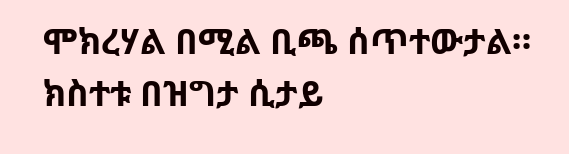ሞክረሃል በሚል ቢጫ ሰጥተውታል።
ክስተቱ በዝግታ ሲታይ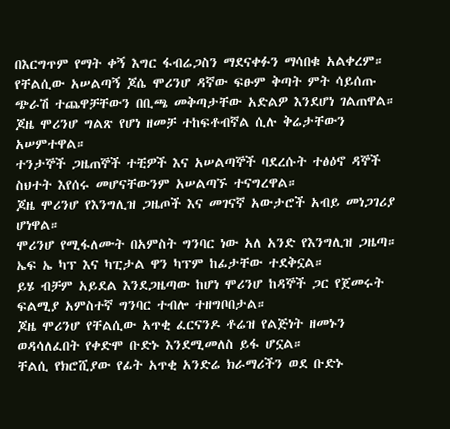በእርግጥም የማት ቀኝ እግር ፋብሬጋስን ማደናቀፉን ማሳበቁ አልቀረም።
የቸልሲው አሠልጣኝ ጆሴ ሞሪንሆ ዳኛው ፍፁም ቅጣት ምት ሳይሰጡ ጭራሽ ተጨዋቻቸውን በቢጫ መቅጣታቸው አድልዎ እንደሆነ ገልጠዋል።
ጆዜ ሞሪንሆ ግልጽ የሆነ ዘመቻ ተከፍቶብኛል ሲሉ ቅሬታቸውን አሠምተዋል።
ተንታኞች ጋዜጠኞች ተቺዎች እና አሠልጣኞች ባደረሱት ተፅዕኖ ዳኞች ስህተት እየሰሩ መሆናቸውንም አሠልጣኙ ተናግረዋል።
ጆዜ ሞሪንሆ የእንግሊዝ ጋዜጦች እና መገናኛ አውታሮች አብይ መነጋገሪያ ሆነዋል።
ሞሪንሆ የሚፋለሙት በአምስት ግንባር ነው አለ አንድ የእንግሊዝ ጋዜጣ።
ኤፍ ኤ ካፕ እና ካፒታል ዋን ካፕም ከፊታቸው ተደቅኗል።
ይሄ ብቻም አይደል እንደጋዜጣው ከሆነ ሞሪንሆ ከዳኞች ጋር የጀመሩት ፍልሚያ አምስተኛ ግንባር ተብሎ ተዘግቦበታል።
ጆዜ ሞሪንሆ የቸልሲው አጥቂ ፈርናንዶ ቶሬዝ የልጅነት ዘመኑን ወዳሳለፈበት የቀድሞ ቡድኑ እንደሚመለስ ይፋ ሆኗል።
ቸልሲ የክሮሺያው የፊት አጥቂ አንድሬ ክራማሪችን ወደ ቡድኑ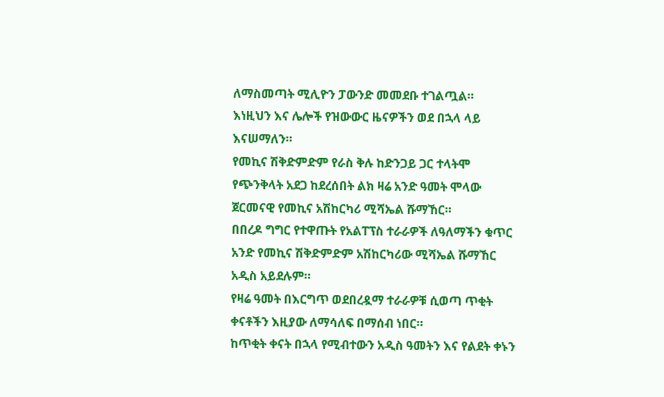ለማስመጣት ሚሊዮን ፓውንድ መመደቡ ተገልጧል።
እነዚህን እና ሌሎች የዝውውር ዜናዎችን ወደ በኋላ ላይ እናሠማለን።
የመኪና ሽቅድምድም የራስ ቅሉ ከድንጋይ ጋር ተላትሞ የጭንቅላት አደጋ ከደረሰበት ልክ ዛሬ አንድ ዓመት ሞላው ጀርመናዊ የመኪና አሽከርካሪ ሚሻኤል ሹማኸር።
በበረዶ ግግር የተዋጡት የአልፐፕስ ተራራዎች ለዓለማችን ቁጥር አንድ የመኪና ሽቅድምድም አሽከርካሪው ሚሻኤል ሹማኸር አዲስ አይደሉም።
የዛሬ ዓመት በእርግጥ ወደበረዷማ ተራራዎቹ ሲወጣ ጥቂት ቀናቶችን እዚያው ለማሳለፍ በማሰብ ነበር።
ከጥቂት ቀናት በኋላ የሚብተውን አዲስ ዓመትን እና የልደት ቀኑን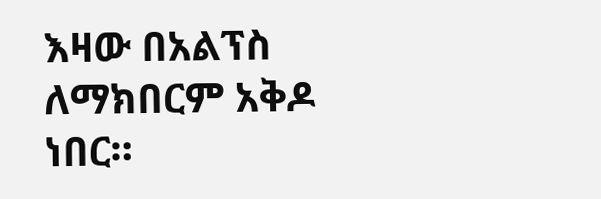እዛው በአልፕስ ለማክበርም አቅዶ ነበር።